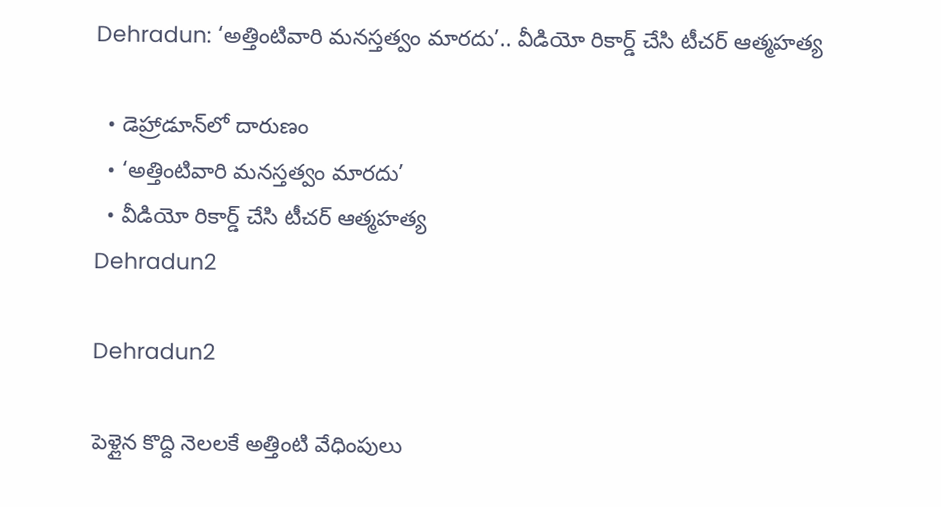Dehradun: ‘అత్తింటివారి మనస్తత్వం మారదు’.. వీడియో రికార్డ్ చేసి టీచర్ ఆత్మహత్య

  • డెహ్రాడూన్‌లో దారుణం
  • ‘అత్తింటివారి మనస్తత్వం మారదు’
  • వీడియో రికార్డ్ చేసి టీచర్ ఆత్మహత్య
Dehradun2

Dehradun2

పెళ్లైన కొద్ది నెలలకే అత్తింటి వేధింపులు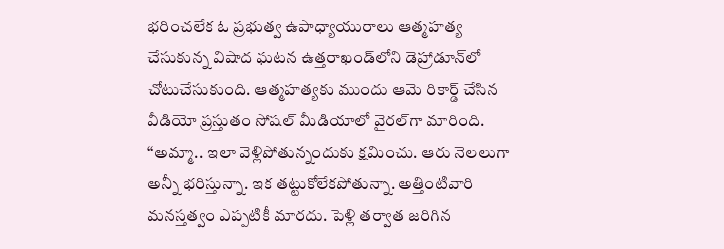భరించలేక ఓ ప్రభుత్వ ఉపాధ్యాయురాలు ఆత్మహత్య చేసుకున్న విషాద ఘటన ఉత్తరాఖండ్‌లోని డెహ్రాడూన్‌లో చోటుచేసుకుంది. ఆత్మహత్యకు ముందు ఆమె రికార్డ్ చేసిన వీడియో ప్రస్తుతం సోషల్ మీడియాలో వైరల్‌గా మారింది. ‘‘అమ్మా.. ఇలా వెళ్లిపోతున్నందుకు క్షమించు. ఆరు నెలలుగా అన్నీ భరిస్తున్నా. ఇక తట్టుకోలేకపోతున్నా. అత్తింటివారి మనస్తత్వం ఎప్పటికీ మారదు. పెళ్లి తర్వాత జరిగిన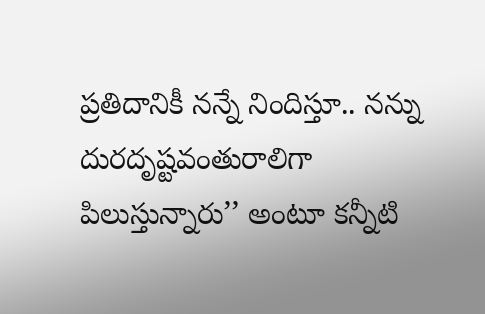ప్రతిదానికీ నన్నే నిందిస్తూ.. నన్ను దురదృష్టవంతురాలిగా పిలుస్తున్నారు’’ అంటూ కన్నీటి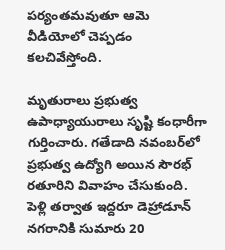పర్యంతమవుతూ ఆమె వీడియోలో చెప్పడం కలచివేస్తోంది.

మృతురాలు ప్రభుత్వ ఉపాధ్యాయురాలు సృష్టి కంధారీగా గుర్తించారు. గతేడాది నవంబర్‌లో ప్రభుత్వ ఉద్యోగి అయిన సౌరభ్ రతూరిని వివాహం చేసుకుంది. పెళ్లి తర్వాత ఇద్దరూ డెహ్రాడూన్ నగరానికి సుమారు 20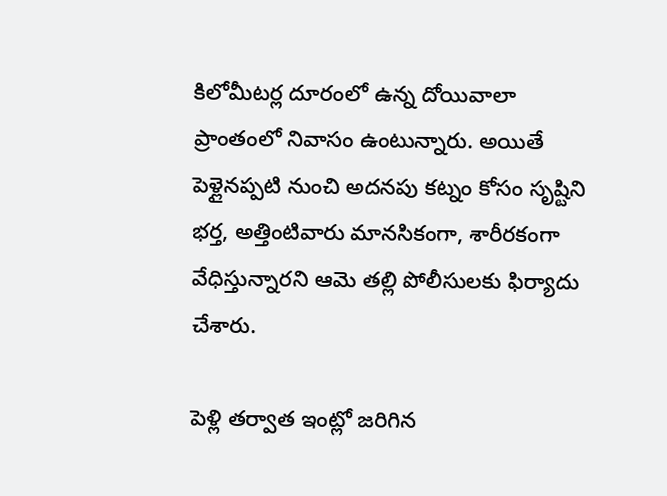కిలోమీటర్ల దూరంలో ఉన్న దోయివాలా ప్రాంతంలో నివాసం ఉంటున్నారు. అయితే పెళ్లైనప్పటి నుంచి అదనపు కట్నం కోసం సృష్టిని భర్త, అత్తింటివారు మానసికంగా, శారీరకంగా వేధిస్తున్నారని ఆమె తల్లి పోలీసులకు ఫిర్యాదు చేశారు.

పెళ్లి తర్వాత ఇంట్లో జరిగిన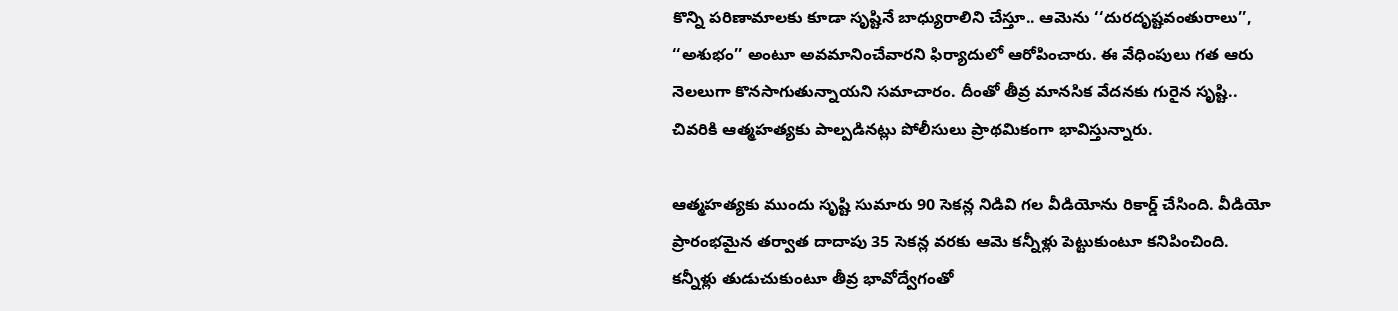కొన్ని పరిణామాలకు కూడా సృష్టినే బాధ్యురాలిని చేస్తూ.. ఆమెను ‘‘దురదృష్టవంతురాలు’’, ‘‘అశుభం’’ అంటూ అవమానించేవారని ఫిర్యాదులో ఆరోపించారు. ఈ వేధింపులు గత ఆరు నెలలుగా కొనసాగుతున్నాయని సమాచారం. దీంతో తీవ్ర మానసిక వేదనకు గురైన సృష్టి.. చివరికి ఆత్మహత్యకు పాల్పడినట్లు పోలీసులు ప్రాథమికంగా భావిస్తున్నారు.

ఆత్మహత్యకు ముందు సృష్టి సుమారు 90 సెకన్ల నిడివి గల వీడియోను రికార్డ్ చేసింది. వీడియో ప్రారంభమైన తర్వాత దాదాపు 35 సెకన్ల వరకు ఆమె కన్నీళ్లు పెట్టుకుంటూ కనిపించింది. కన్నీళ్లు తుడుచుకుంటూ తీవ్ర భావోద్వేగంతో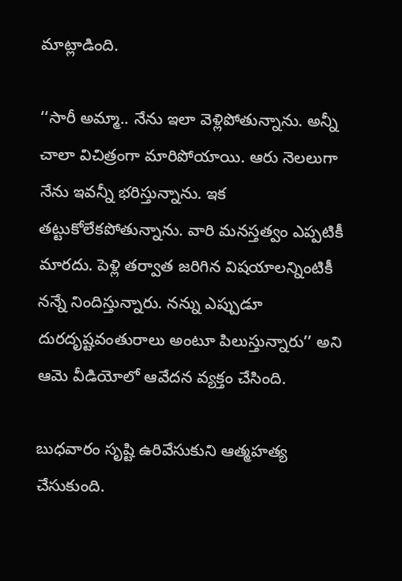మాట్లాడింది.

‘‘సారీ అమ్మా.. నేను ఇలా వెళ్లిపోతున్నాను. అన్నీ చాలా విచిత్రంగా మారిపోయాయి. ఆరు నెలలుగా నేను ఇవన్నీ భరిస్తున్నాను. ఇక తట్టుకోలేకపోతున్నాను. వారి మనస్తత్వం ఎప్పటికీ మారదు. పెళ్లి తర్వాత జరిగిన విషయాలన్నింటికీ నన్నే నిందిస్తున్నారు. నన్ను ఎప్పుడూ దురదృష్టవంతురాలు అంటూ పిలుస్తున్నారు’’ అని ఆమె వీడియోలో ఆవేదన వ్యక్తం చేసింది.

బుధవారం సృష్టి ఉరివేసుకుని ఆత్మహత్య చేసుకుంది.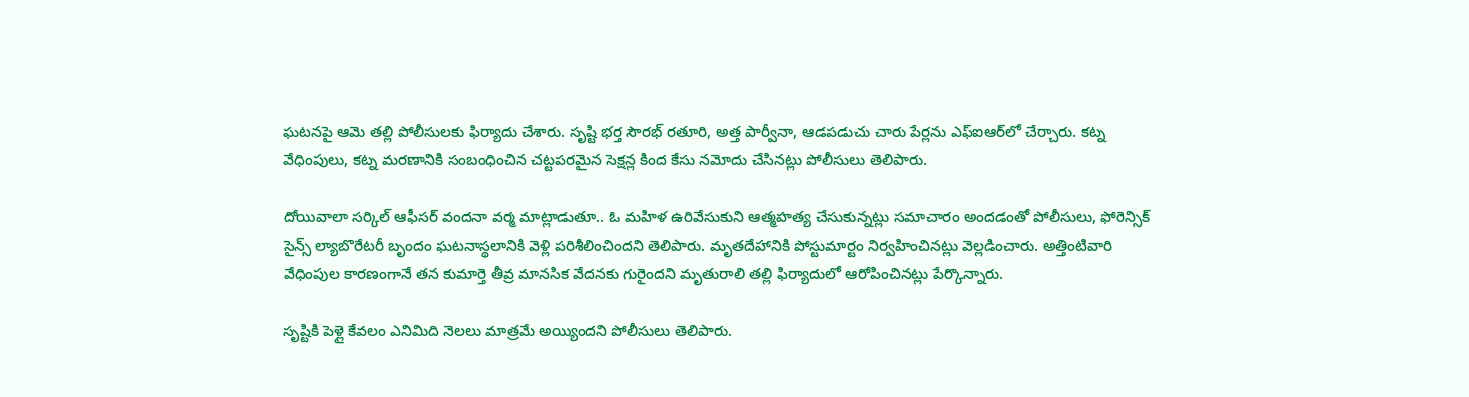ఘటనపై ఆమె తల్లి పోలీసులకు ఫిర్యాదు చేశారు. సృష్టి భర్త సౌరభ్ రతూరి, అత్త పార్వీనా, ఆడపడుచు చారు పేర్లను ఎఫ్‌ఐఆర్‌లో చేర్చారు. కట్న వేధింపులు, కట్న మరణానికి సంబంధించిన చట్టపరమైన సెక్షన్ల కింద కేసు నమోదు చేసినట్లు పోలీసులు తెలిపారు.

దోయివాలా సర్కిల్ ఆఫీసర్ వందనా వర్మ మాట్లాడుతూ.. ఓ మహిళ ఉరివేసుకుని ఆత్మహత్య చేసుకున్నట్లు సమాచారం అందడంతో పోలీసులు, ఫోరెన్సిక్ సైన్స్ ల్యాబొరేటరీ బృందం ఘటనాస్థలానికి వెళ్లి పరిశీలించిందని తెలిపారు. మృతదేహానికి పోస్టుమార్టం నిర్వహించినట్లు వెల్లడించారు. అత్తింటివారి వేధింపుల కారణంగానే తన కుమార్తె తీవ్ర మానసిక వేదనకు గురైందని మృతురాలి తల్లి ఫిర్యాదులో ఆరోపించినట్లు పేర్కొన్నారు.

సృష్టికి పెళ్లై కేవలం ఎనిమిది నెలలు మాత్రమే అయ్యిందని పోలీసులు తెలిపారు.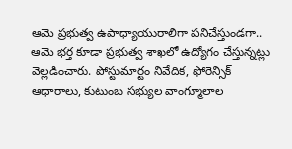ఆమె ప్రభుత్వ ఉపాధ్యాయురాలిగా పనిచేస్తుండగా.. ఆమె భర్త కూడా ప్రభుత్వ శాఖలో ఉద్యోగం చేస్తున్నట్లు వెల్లడించారు. పోస్టుమార్టం నివేదిక, ఫోరెన్సిక్ ఆధారాలు, కుటుంబ సభ్యుల వాంగ్మూలాల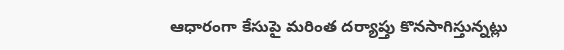ఆధారంగా కేసుపై మరింత దర్యాప్తు కొనసాగిస్తున్నట్లు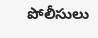పోలీసులు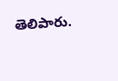తెలిపారు.